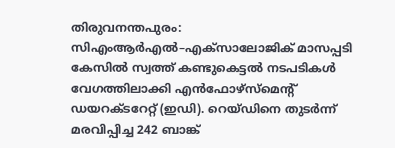തിരുവനന്തപുരം: സിഎംആർഎൽ–എക്സാലോജിക് മാസപ്പടി കേസിൽ സ്വത്ത് കണ്ടുകെട്ടൽ നടപടികൾ വേഗത്തിലാക്കി എൻഫോഴ്സ്മെന്റ് ഡയറക്ടറേറ്റ് (ഇഡി). റെയ്ഡിനെ തുടർന്ന് മരവിപ്പിച്ച 242 ബാങ്ക്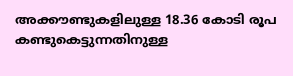അക്കൗണ്ടുകളിലുള്ള 18.36 കോടി രൂപ കണ്ടുകെട്ടുന്നതിനുള്ള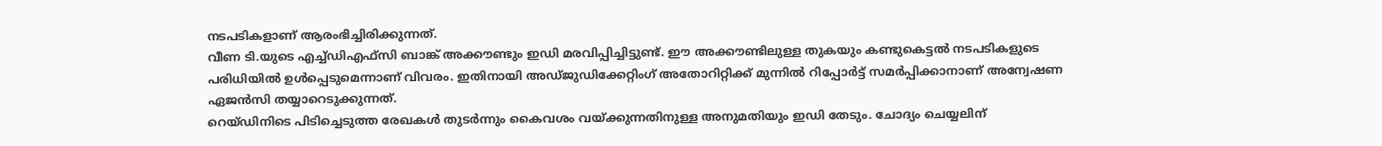നടപടികളാണ് ആരംഭിച്ചിരിക്കുന്നത്.
വീണ ടി.യുടെ എച്ച്ഡിഎഫ്സി ബാങ്ക് അക്കൗണ്ടും ഇഡി മരവിപ്പിച്ചിട്ടുണ്ട്. ഈ അക്കൗണ്ടിലുള്ള തുകയും കണ്ടുകെട്ടൽ നടപടികളുടെ പരിധിയിൽ ഉൾപ്പെടുമെന്നാണ് വിവരം. ഇതിനായി അഡ്ജുഡിക്കേറ്റിംഗ് അതോറിറ്റിക്ക് മുന്നിൽ റിപ്പോർട്ട് സമർപ്പിക്കാനാണ് അന്വേഷണ ഏജൻസി തയ്യാറെടുക്കുന്നത്.
റെയ്ഡിനിടെ പിടിച്ചെടുത്ത രേഖകൾ തുടർന്നും കൈവശം വയ്ക്കുന്നതിനുള്ള അനുമതിയും ഇഡി തേടും. ചോദ്യം ചെയ്യലിന്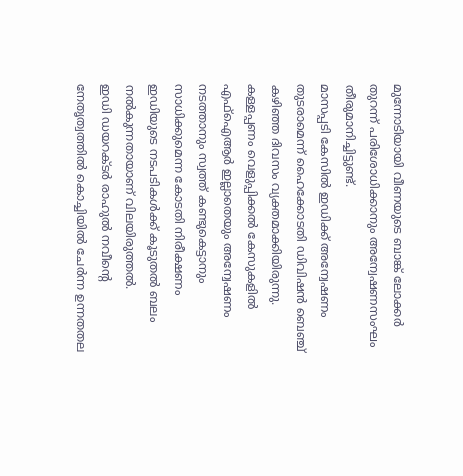മുന്നോടിയായി വീണയുടെ ബാങ്ക് ലോക്കർ തുറന്ന് പരിശോധിക്കാനും അന്വേഷണസംഘം തീരുമാനിച്ചിട്ടുണ്ട്.
മാസപ്പടി കേസിൽ ഇഡിക്ക് അന്വേഷണം തുടരാമെന്ന് ഹൈക്കോടതി ഡിവിഷൻ ബെഞ്ച് കഴിഞ്ഞ ദിവസം വ്യക്തമാക്കിയിരുന്നു. കള്ളപ്പണം വെളുപ്പിക്കൽ കേസുകളിൽ എഫ്ഐആർ ഇല്ലാതെയും അന്വേഷണം നടത്താനും സ്വത്ത് കണ്ടുകെട്ടാനും സാധിക്കുമെന്ന കോടതി നിരീക്ഷണം ഇഡിയുടെ നടപടികൾക്ക് കൂടുതൽ ബലം നൽകുന്നതായാണ് വിലയിരുത്തൽ.
ഇഡി ഡയറക്ടർ രാഹുൽ നവീന്റെ നേതൃത്വത്തിൽ കൊച്ചിയിൽ ചേർന്ന ഉന്നതതല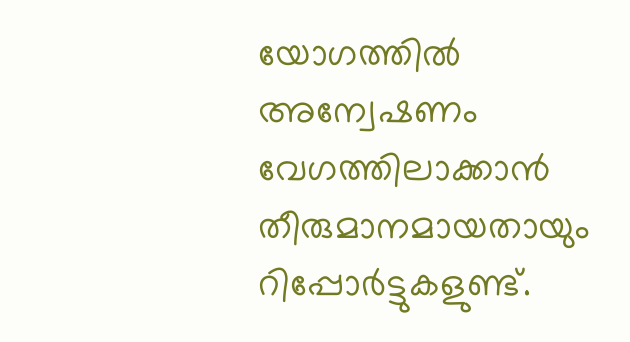യോഗത്തിൽ അന്വേഷണം വേഗത്തിലാക്കാൻ തീരുമാനമായതായും റിപ്പോർട്ടുകളുണ്ട്.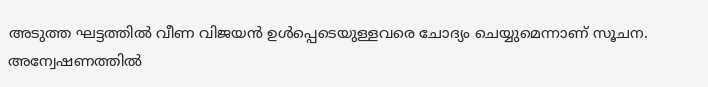അടുത്ത ഘട്ടത്തിൽ വീണ വിജയൻ ഉൾപ്പെടെയുള്ളവരെ ചോദ്യം ചെയ്യുമെന്നാണ് സൂചന.
അന്വേഷണത്തിൽ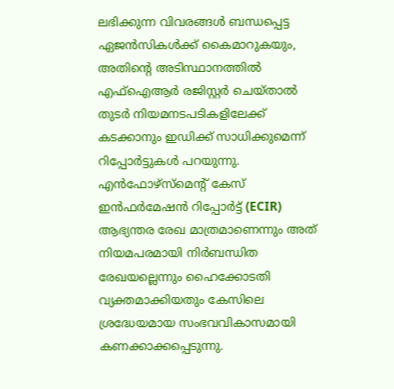ലഭിക്കുന്ന വിവരങ്ങൾ ബന്ധപ്പെട്ട ഏജൻസികൾക്ക് കൈമാറുകയും, അതിന്റെ അടിസ്ഥാനത്തിൽ എഫ്ഐആർ രജിസ്റ്റർ ചെയ്താൽ തുടർ നിയമനടപടികളിലേക്ക് കടക്കാനും ഇഡിക്ക് സാധിക്കുമെന്ന് റിപ്പോർട്ടുകൾ പറയുന്നു.
എൻഫോഴ്സ്മെന്റ് കേസ് ഇൻഫർമേഷൻ റിപ്പോർട്ട് (ECIR) ആഭ്യന്തര രേഖ മാത്രമാണെന്നും അത് നിയമപരമായി നിർബന്ധിത രേഖയല്ലെന്നും ഹൈക്കോടതി വ്യക്തമാക്കിയതും കേസിലെ ശ്രദ്ധേയമായ സംഭവവികാസമായി കണക്കാക്കപ്പെടുന്നു.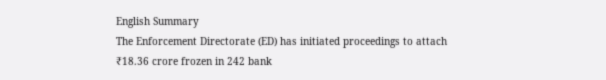English Summary
The Enforcement Directorate (ED) has initiated proceedings to attach ₹18.36 crore frozen in 242 bank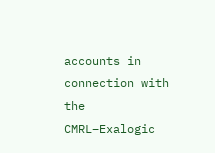accounts in connection with the CMRL–Exalogic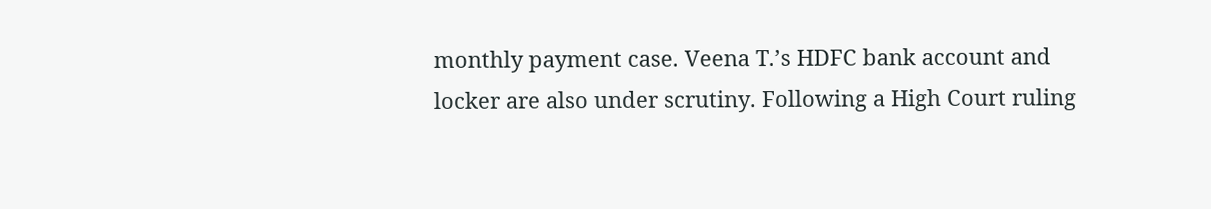monthly payment case. Veena T.’s HDFC bank account and locker are also under scrutiny. Following a High Court ruling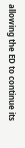allowing the ED to continue its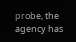probe, the agency has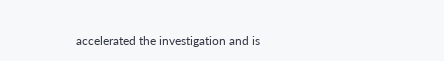accelerated the investigation and is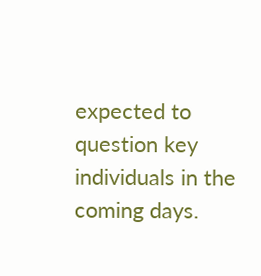expected to question key individuals in the coming days.